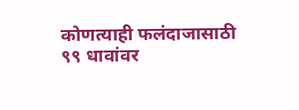कोणत्याही फलंदाजासाठी ९९ धावांवर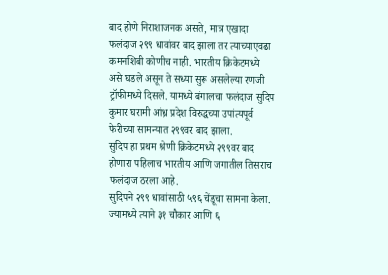बाद होणे निराशाजनक असते, मात्र एखादा फलंदाज २९९ धावांवर बाद झाला तर त्याच्याएवढा कमनशिबी कोणीच नाही. भारतीय क्रिकेटमध्ये असे घडले असून ते सध्या सुरू असलेल्या रणजी ट्रॉफीमध्ये दिसले. यामध्ये बंगालचा फलंदाज सुदिप कुमार घरामी आंध्र प्रदेश विरुद्धच्या उपांत्यपूर्व फेरीच्या सामन्यात २९९वर बाद झाला.
सुदिप हा प्रथम श्रेणी क्रिकेटमध्ये २९९वर बाद होणारा पहिलाच भारतीय आणि जगातील तिसराच फलंदाज ठरला आहे.
सुदिपने २९९ धावांसाठी ५९६ चेंडूचा सामना केला. ज्यामध्ये त्याने ३१ चौकार आणि ६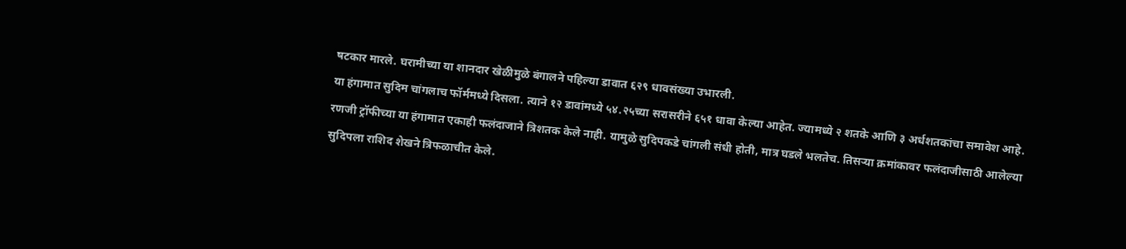षटकार मारले. घरामीच्या या शानदार खेळीमुळे बंगालने पहिल्या डावात ६२९ धावसंख्या उभारली.
या हंगामात सुदिम चांगलाच फॉर्ममध्ये दिसला. त्याने १२ डावांमध्ये ५४.२५च्या सरासरीने ६५१ धावा केल्या आहेत. ज्यामध्ये २ शतके आणि ३ अर्धशतकांचा समावेश आहे. रणजी ट्रॉफीच्या या हंगामात एकाही फलंदाजाने त्रिशतक केले नाही. यामुळे सुदिपकडे चांगली संधी होती, मात्र घडले भलतेच. तिसऱ्या क्रमांकावर फलंदाजीसाठी आलेल्या सुदिपला राशिद शेखने त्रिफळाचीत केले.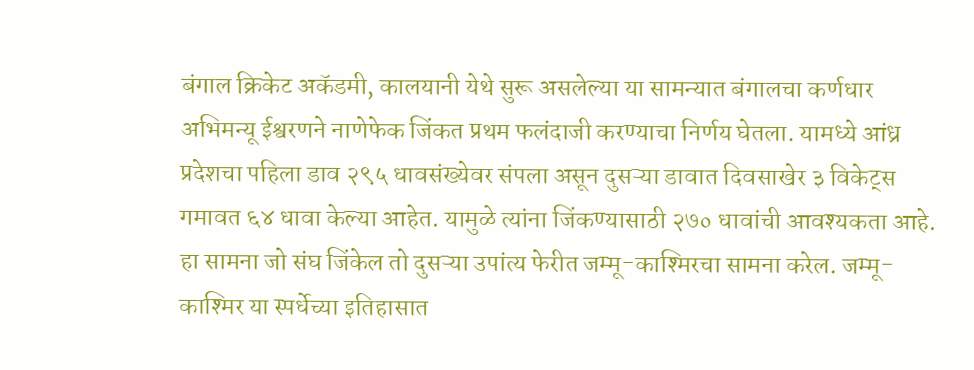बंगाल क्रिकेट अकॅडमी, कालयानी येथे सुरू असलेल्या या सामन्यात बंगालचा कर्णधार अभिमन्यू ईश्वरणने नाणेफेक जिंकत प्रथम फलंदाजी करण्याचा निर्णय घेतला. यामध्ये आंध्र प्रदेशचा पहिला डाव २९५ धावसंख्येवर संपला असून दुसऱ्या डावात दिवसाखेर ३ विकेट्स गमावत ६४ धावा केल्या आहेत. यामुळे त्यांना जिंकण्यासाठी २७० धावांची आवश्यकता आहे.
हा सामना जो संघ जिंकेल तो दुसऱ्या उपांत्य फेरीत जम्मू-काश्मिरचा सामना करेल. जम्मू-काश्मिर या स्पर्धेच्या इतिहासात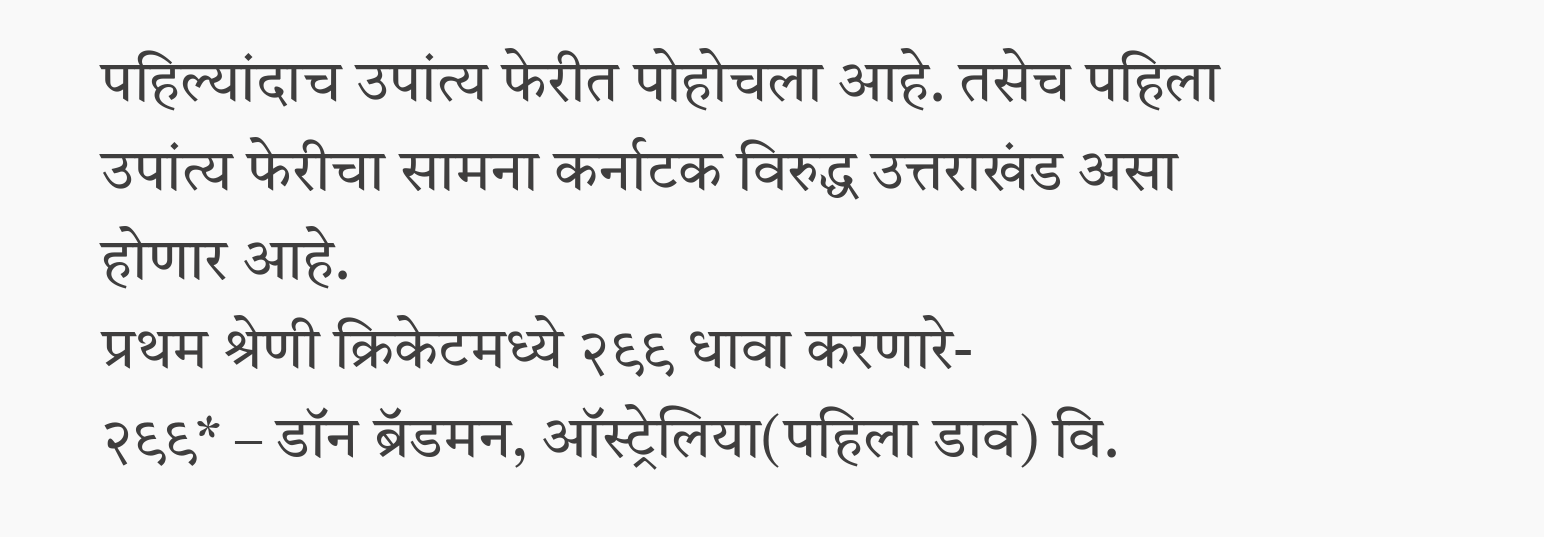पहिल्यांदाच उपांत्य फेरीत पोहोचला आहे. तसेच पहिला उपांत्य फेरीचा सामना कर्नाटक विरुद्ध उत्तराखंड असा होणार आहे.
प्रथम श्रेणी क्रिकेटमध्ये २९९ धावा करणारे-
२९९* – डॉन ब्रॅडमन, ऑस्ट्रेलिया(पहिला डाव) वि.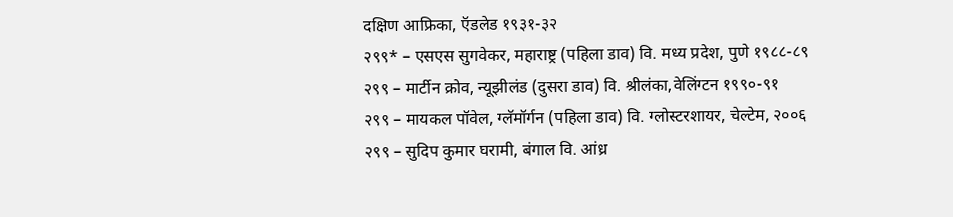दक्षिण आफ्रिका, ऍडलेड १९३१-३२
२९९* – एसएस सुगवेकर, महाराष्ट्र (पहिला डाव) वि. मध्य प्रदेश, पुणे १९८८-८९
२९९ – मार्टीन क्रोव, न्यूझीलंड (दुसरा डाव) वि. श्रीलंका,वेलिंग्टन १९९०-९१
२९९ – मायकल पॉवेल, ग्लॅमॉर्गन (पहिला डाव) वि. ग्लोस्टरशायर, चेल्टेम, २००६
२९९ – सुदिप कुमार घरामी, बंगाल वि. आंध्र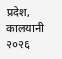प्रदेश, कालयानी २०२६